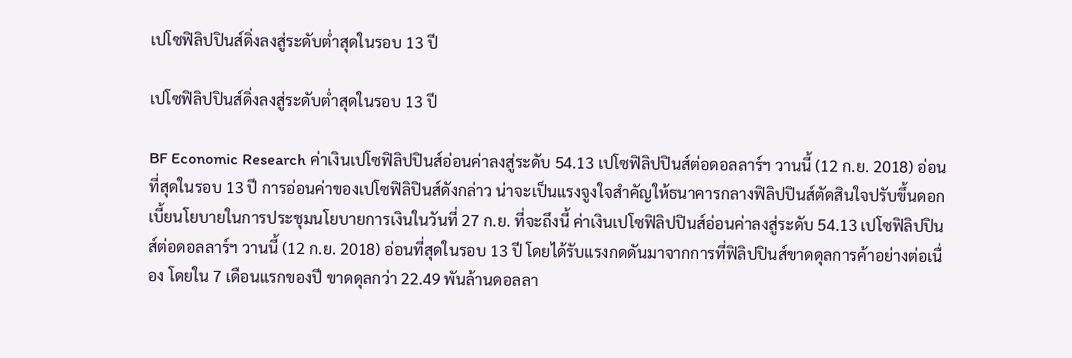เปโซฟิลิปปินส์ดิ่งลงสู่ระดับต่ำสุดในรอบ 13 ปี

เปโซฟิลิปปินส์ดิ่งลงสู่ระดับต่ำสุดในรอบ 13 ปี

BF Economic Research ค่าเงินเปโซฟิลิปปินส์อ่อนค่าลงสู่ระดับ 54.13 เปโซฟิลิปปินส์ต่อดอลลาร์ฯ วานนี้ (12 ก.ย. 2018) อ่อนที่สุดในรอบ 13 ปี การอ่อนค่าของเปโซฟิลิปินส์ดังกล่าว น่าจะเป็นแรงจูงใจสำคัญให้ธนาคารกลางฟิลิปปินส์ตัดสินใจปรับขึ้นดอกเบี้ยนโยบายในการประชุมนโยบายการเงินในวันที่ 27 ก.ย. ที่จะถึงนี้ ค่าเงินเปโซฟิลิปปินส์อ่อนค่าลงสู่ระดับ 54.13 เปโซฟิลิปปินส์ต่อดอลลาร์ฯ วานนี้ (12 ก.ย. 2018) อ่อนที่สุดในรอบ 13 ปี โดยได้รับแรงกดดันมาจากการที่ฟิลิปปินส์ขาดดุลการค้าอย่างต่อเนื่อง โดยใน 7 เดือนแรกของปี ขาดดุลกว่า 22.49 พันล้านดอลลา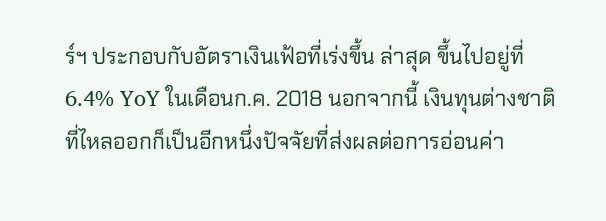ร์ฯ ประกอบกับอัตราเงินเฟ้อที่เร่งขึ้น ล่าสุด ขึ้นไปอยู่ที่ 6.4% YoY ในเดือนก.ค. 2018 นอกจากนี้ เงินทุนต่างชาติที่ไหลออกก็เป็นอีกหนึ่งปัจจัยที่ส่งผลต่อการอ่อนค่า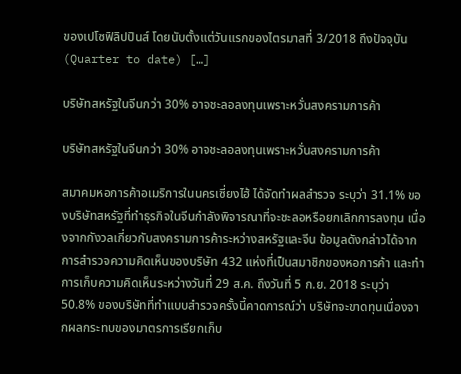ของเปโซฟิลิปปินส์ โดยนับตั้งแต่วันแรกของไตรมาสที่ 3/2018 ถึงปัจจุบัน (Quarter to date) […]

บริษัทสหรัฐในจีนกว่า 30% อาจชะลอลงทุนเพราะหวั่นสงครามการค้า

บริษัทสหรัฐในจีนกว่า 30% อาจชะลอลงทุนเพราะหวั่นสงครามการค้า

สมาคมหอการค้าอเมริการในนครเซี่ยงไฮ้ ได้จัดทำผลสำรวจ ระบุว่า 31.1% ของบริษัทสหรัฐที่ทำธุรกิจในจีนกำลังพิจารณาที่จะชะลอหรือยกเลิกการลงทุน เนื่องจากกังวลเกี่ยวกับสงครามการค้าระหว่างสหรัฐและจีน ข้อมูลดังกล่าวได้จากการสำรวจความคิดเห็นของบริษัท 432 แห่งที่เป็นสมาชิกของหอการค้า และทำการเก็บความคิดเห็นระหว่างวันที่ 29 ส.ค. ถึงวันที่ 5 ก.ย. 2018 ระบุว่า 50.8% ของบริษัทที่ทำแบบสำรวจครั้งนี้คาดการณ์ว่า บริษัทจะขาดทุนเนื่องจากผลกระทบของมาตรการเรียกเก็บ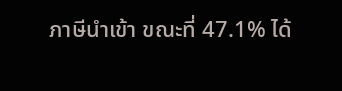ภาษีนำเข้า ขณะที่ 47.1% ได้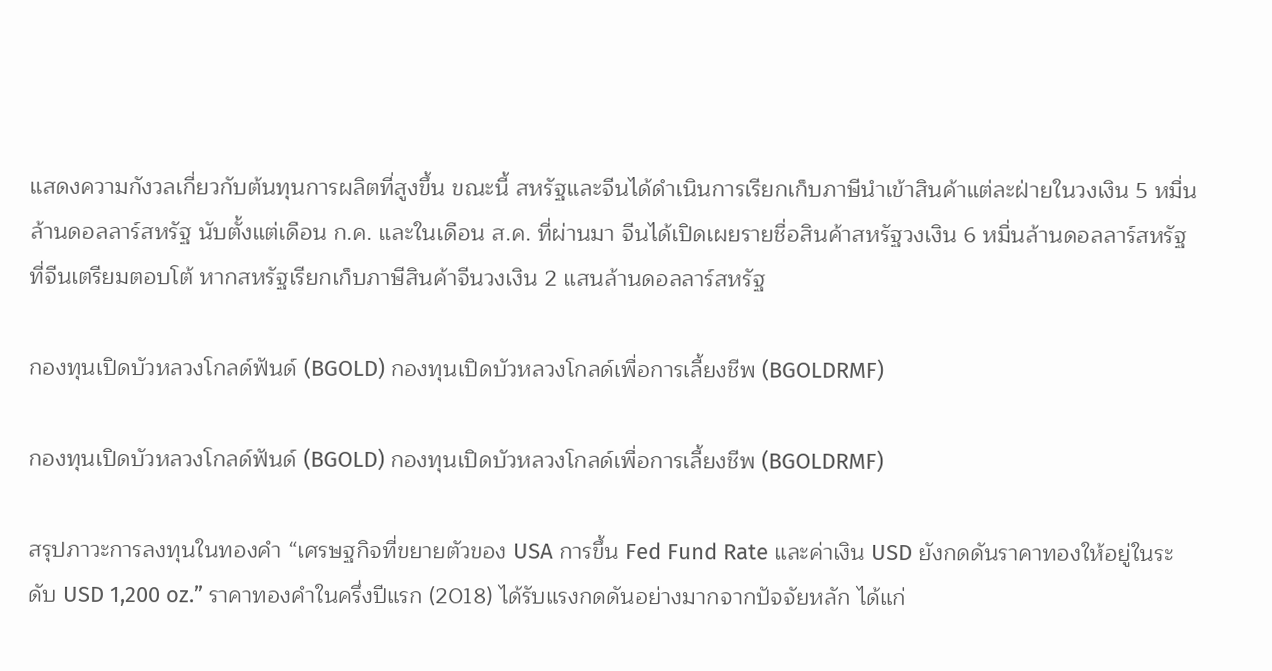แสดงความกังวลเกี่ยวกับต้นทุนการผลิตที่สูงขึ้น ขณะนี้ สหรัฐและจีนได้ดำเนินการเรียกเก็บภาษีนำเข้าสินค้าแต่ละฝ่ายในวงเงิน 5 หมื่นล้านดอลลาร์สหรัฐ นับตั้งแต่เดือน ก.ค. และในเดือน ส.ค. ที่ผ่านมา จีนได้เปิดเผยรายชื่อสินค้าสหรัฐวงเงิน 6 หมื่นล้านดอลลาร์สหรัฐที่จีนเตรียมตอบโต้ หากสหรัฐเรียกเก็บภาษีสินค้าจีนวงเงิน 2 แสนล้านดอลลาร์สหรัฐ

กองทุนเปิดบัวหลวงโกลด์ฟันด์ (BGOLD) กองทุนเปิดบัวหลวงโกลด์เพื่อการเลี้ยงชีพ (BGOLDRMF)

กองทุนเปิดบัวหลวงโกลด์ฟันด์ (BGOLD) กองทุนเปิดบัวหลวงโกลด์เพื่อการเลี้ยงชีพ (BGOLDRMF)

สรุปภาวะการลงทุนในทองคำ “เศรษฐกิจที่ขยายตัวของ USA การขึ้น Fed Fund Rate และค่าเงิน USD ยังกดดันราคาทองให้อยู่ในระดับ USD 1,200 oz.” ราคาทองคำในครึ่งปีแรก (2018) ได้รับแรงกดดันอย่างมากจากปัจจัยหลัก ได้แก่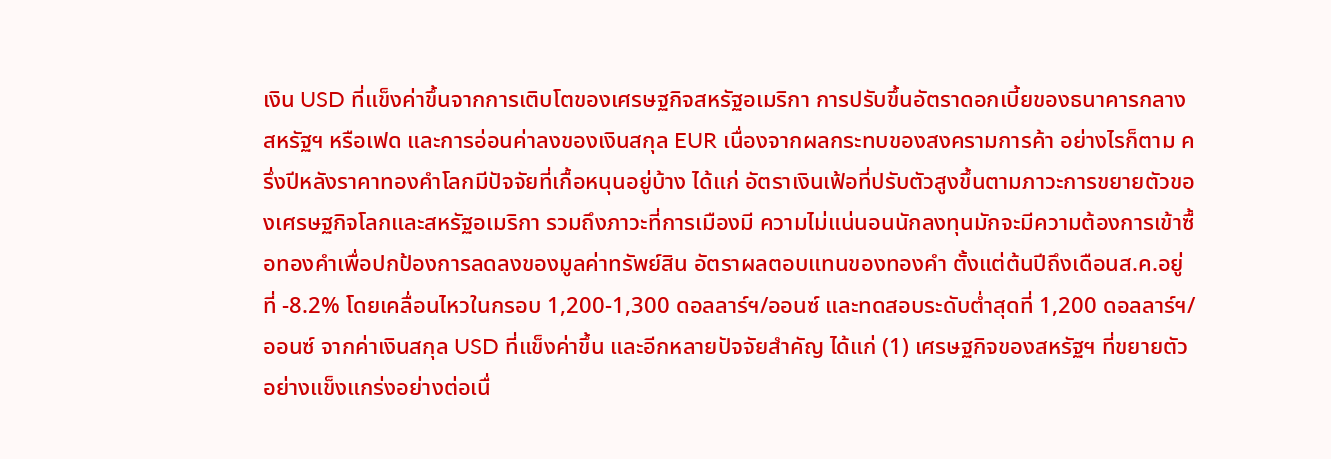เงิน USD ที่แข็งค่าขึ้นจากการเติบโตของเศรษฐกิจสหรัฐอเมริกา การปรับขึ้นอัตราดอกเบี้ยของธนาคารกลางสหรัฐฯ หรือเฟด และการอ่อนค่าลงของเงินสกุล EUR เนื่องจากผลกระทบของสงครามการค้า อย่างไรก็ตาม ครึ่งปีหลังราคาทองคำโลกมีปัจจัยที่เกื้อหนุนอยู่บ้าง ได้แก่ อัตราเงินเฟ้อที่ปรับตัวสูงขึ้นตามภาวะการขยายตัวของเศรษฐกิจโลกและสหรัฐอเมริกา รวมถึงภาวะที่การเมืองมี ความไม่แน่นอนนักลงทุนมักจะมีความต้องการเข้าซื้อทองคำเพื่อปกป้องการลดลงของมูลค่าทรัพย์สิน อัตราผลตอบแทนของทองคำ ตั้งแต่ต้นปีถึงเดือนส.ค.อยู่ที่ -8.2% โดยเคลื่อนไหวในกรอบ 1,200-1,300 ดอลลาร์ฯ/ออนซ์ และทดสอบระดับต่ำสุดที่ 1,200 ดอลลาร์ฯ/ออนซ์ จากค่าเงินสกุล USD ที่แข็งค่าขึ้น และอีกหลายปัจจัยสำคัญ ได้แก่ (1) เศรษฐกิจของสหรัฐฯ ที่ขยายตัวอย่างแข็งแกร่งอย่างต่อเนื่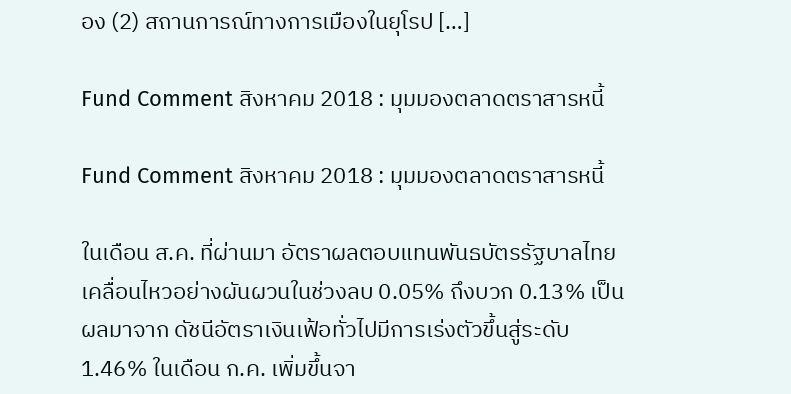อง (2) สถานการณ์ทางการเมืองในยุโรป […]

Fund Comment สิงหาคม 2018 : มุมมองตลาดตราสารหนี้

Fund Comment สิงหาคม 2018 : มุมมองตลาดตราสารหนี้

ในเดือน ส.ค. ที่ผ่านมา อัตราผลตอบแทนพันธบัตรรัฐบาลไทยเคลื่อนไหวอย่างผันผวนในช่วงลบ 0.05% ถึงบวก 0.13% เป็นผลมาจาก ดัชนีอัตราเงินเฟ้อทั่วไปมีการเร่งตัวขึ้นสู่ระดับ 1.46% ในเดือน ก.ค. เพิ่มขึ้นจา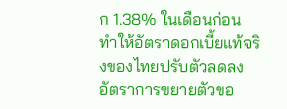ก 1.38% ในเดือนก่อน ทำให้อัตราดอกเบี้ยแท้จริงของไทยปรับตัวลดลง อัตราการขยายตัวขอ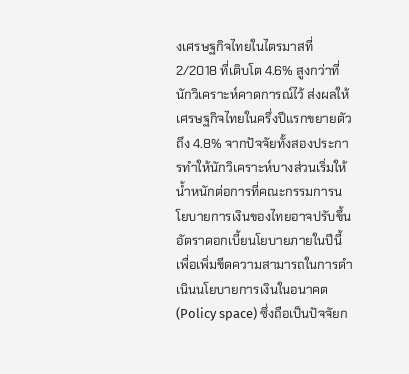งเศรษฐกิจไทยในไตรมาสที่ 2/2018 ที่เติบโต 4.6% สูงกว่าที่นักวิเคราะห์คาดการณ์ไว้ ส่งผลให้เศรษฐกิจไทยในครึ่งปีแรกขยายตัวถึง 4.8% จากปัจจัยทั้งสองประการทำให้นักวิเคราะห์บางส่วนเริ่มให้น้ำหนักต่อการที่คณะกรรมการนโยบายการเงินของไทยอาจปรับขึ้นอัตราดอกเบี้ยนโยบายภายในปีนี้เพื่อเพิ่มขีดความสามารถในการดำเนินนโยบายการเงินในอนาคต (Policy space) ซึ่งถือเป็นปัจจัยก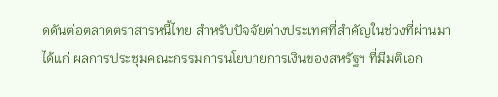ดดันต่อตลาดตราสารหนี้ไทย สำหรับปัจจัยต่างประเทศที่สำคัญในช่วงที่ผ่านมา ได้แก่ ผลการประชุมคณะกรรมการนโยบายการเงินของสหรัฐฯ ที่มีมติเอก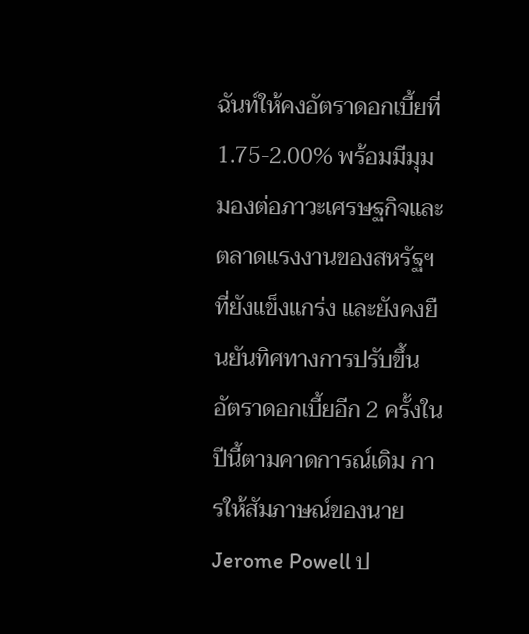ฉันท์ให้คงอัตราดอกเบี้ยที่ 1.75-2.00% พร้อมมีมุมมองต่อภาวะเศรษฐกิจและตลาดแรงงานของสหรัฐฯ ที่ยังแข็งแกร่ง และยังคงยืนยันทิศทางการปรับขึ้นอัตราดอกเบี้ยอีก 2 ครั้งในปีนี้ตามคาดการณ์เดิม การให้สัมภาษณ์ของนาย Jerome Powell ป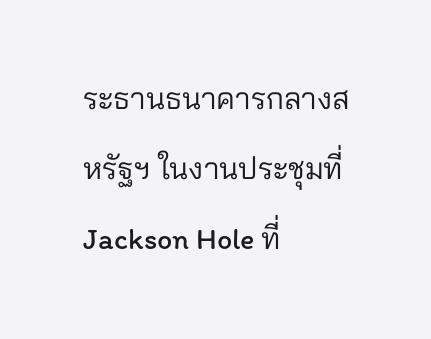ระธานธนาคารกลางสหรัฐฯ ในงานประชุมที่ Jackson Hole ที่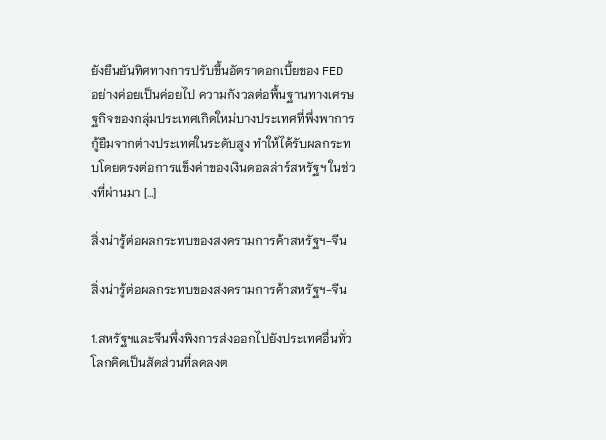ยังยืนยันทิศทางการปรับขึ้นอัตราดอกเบี้ยของ FED อย่างค่อยเป็นค่อยไป ความกังวลต่อพื้นฐานทางเศรษฐกิจของกลุ่มประเทศเกิดใหม่บางประเทศที่พึ่งพาการกู้ยืมจากต่างประเทศในระดับสูง ทำให้ได้รับผลกระทบโดยตรงต่อการแข็งค่าของเงินดอลล่าร์สหรัฐฯ ในช่วงที่ผ่านมา […]

สิ่งน่ารู้ต่อผลกระทบของสงครามการค้าสหรัฐฯ-จีน

สิ่งน่ารู้ต่อผลกระทบของสงครามการค้าสหรัฐฯ-จีน

1.สหรัฐฯและจีนพึ่งพิงการส่งออกไปยังประเทศอื่นทั่วโลกคิดเป็นสัดส่วนที่ลดลงต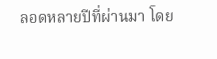ลอดหลายปีที่ผ่านมา โดย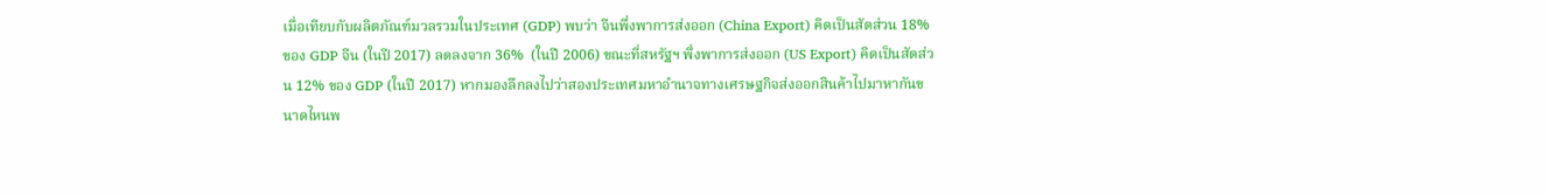เมื่อเทียบกับผลิตภัณฑ์มวลรวมในประเทศ (GDP) พบว่า จีนพึ่งพาการส่งออก (China Export) คิดเป็นสัดส่วน 18% ของ GDP จีน (ในปี 2017) ลดลงจาก 36%  (ในปี 2006) ขณะที่สหรัฐฯ พึ่งพาการส่งออก (US Export) คิดเป็นสัดส่วน 12% ของ GDP (ในปี 2017) หากมองลึกลงไปว่าสองประเทศมหาอำนาจทางเศรษฐกิจส่งออกสินค้าไปมาหากันขนาดไหนพ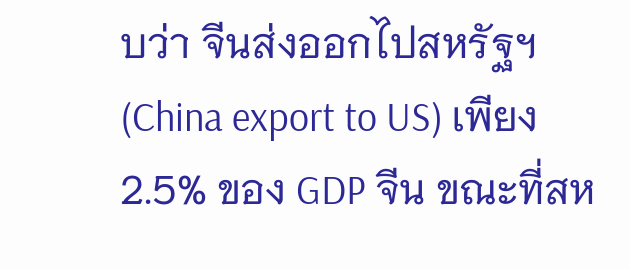บว่า จีนส่งออกไปสหรัฐฯ (China export to US) เพียง 2.5% ของ GDP จีน ขณะที่สห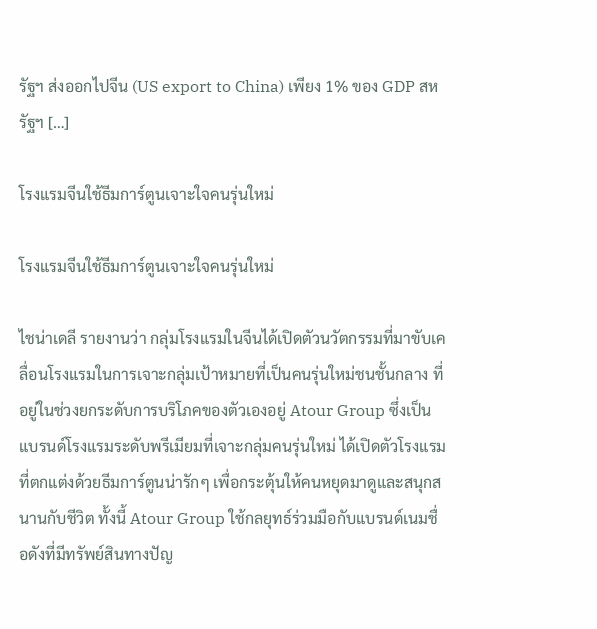รัฐฯ ส่งออกไปจีน (US export to China) เพียง 1% ของ GDP สหรัฐฯ […]

โรงแรมจีนใช้ธีมการ์ตูนเจาะใจคนรุ่นใหม่

โรงแรมจีนใช้ธีมการ์ตูนเจาะใจคนรุ่นใหม่

ไชน่าเดลี รายงานว่า กลุ่มโรงแรมในจีนได้เปิดตัวนวัตกรรมที่มาขับเคลื่อนโรงแรมในการเจาะกลุ่มเป้าหมายที่เป็นคนรุ่นใหม่ชนชั้นกลาง ที่อยู่ในช่วงยกระดับการบริโภคของตัวเองอยู่ Atour Group ซึ่งเป็นแบรนด์โรงแรมระดับพรีเมียมที่เจาะกลุ่มคนรุ่นใหม่ ได้เปิดตัวโรงแรมที่ตกแต่งด้วยธีมการ์ตูนน่ารักๆ เพื่อกระตุ้นให้คนหยุดมาดูและสนุกสนานกับชีวิต ทั้งนี้ Atour Group ใช้กลยุทธ์ร่วมมือกับแบรนด์เนมชื่อดังที่มีทรัพย์สินทางปัญ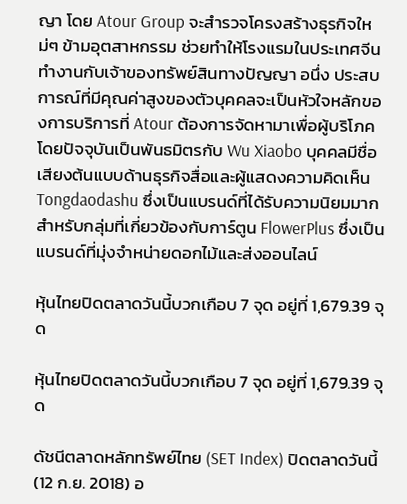ญา โดย Atour Group จะสำรวจโครงสร้างธุรกิจใหม่ๆ ข้ามอุตสาหกรรม ช่วยทำให้โรงแรมในประเทศจีนทำงานกับเจ้าของทรัพย์สินทางปัญญา อนึ่ง ประสบการณ์ที่มีคุณค่าสูงของตัวบุคคลจะเป็นหัวใจหลักของการบริการที่ Atour ต้องการจัดหามาเพื่อผู้บริโภค โดยปัจจุบันเป็นพันธมิตรกับ Wu Xiaobo บุคคลมีชื่อเสียงต้นแบบด้านธุรกิจสื่อและผู้แสดงความคิดเห็น Tongdaodashu ซึ่งเป็นแบรนด์ที่ได้รับความนิยมมากสำหรับกลุ่มที่เกี่ยวข้องกับการ์ตูน FlowerPlus ซึ่งเป็นแบรนด์ที่มุ่งจำหน่ายดอกไม้และส่งออนไลน์

หุ้นไทยปิดตลาดวันนี้บวกเกือบ 7 จุด อยู่ที่ 1,679.39 จุด

หุ้นไทยปิดตลาดวันนี้บวกเกือบ 7 จุด อยู่ที่ 1,679.39 จุด

ดัชนีตลาดหลักทรัพย์ไทย (SET Index) ปิดตลาดวันนี้ (12 ก.ย. 2018) อ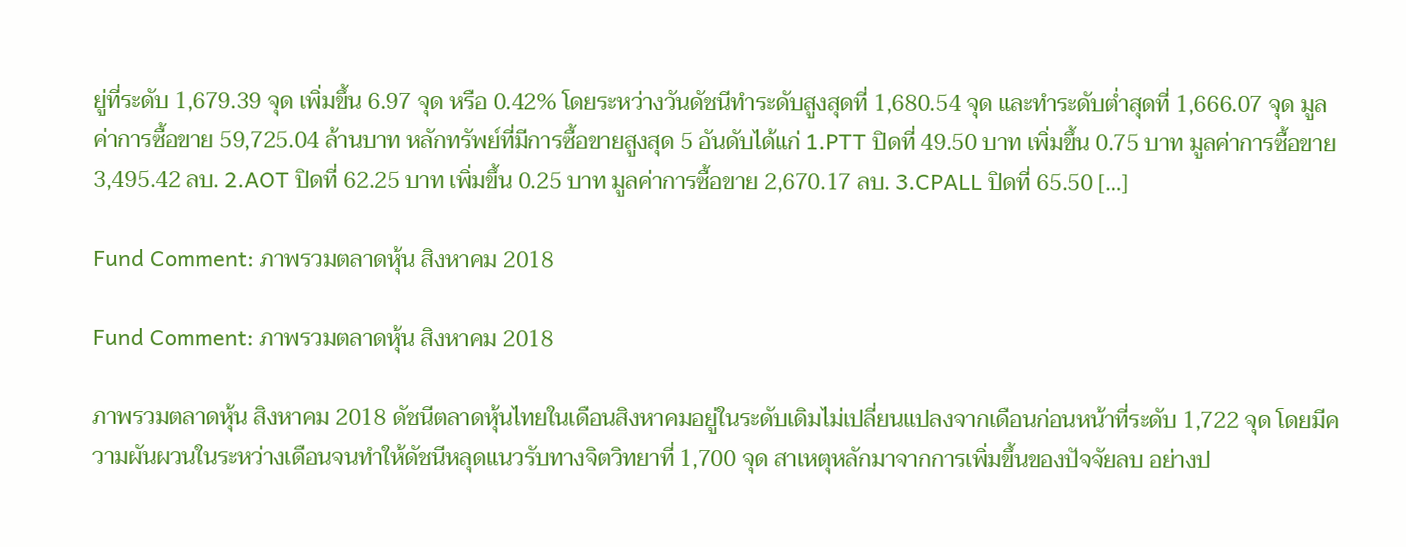ยู่ที่ระดับ 1,679.39 จุด เพิ่มขึ้น 6.97 จุด หรือ 0.42% โดยระหว่างวันดัชนีทำระดับสูงสุดที่ 1,680.54 จุด และทำระดับต่ำสุดที่ 1,666.07 จุด มูลค่าการซื้อขาย 59,725.04 ล้านบาท หลักทรัพย์ที่มีการซื้อขายสูงสุด 5 อันดับได้แก่ 1.PTT ปิดที่ 49.50 บาท เพิ่มขึ้น 0.75 บาท มูลค่าการซื้อขาย 3,495.42 ลบ. 2.AOT ปิดที่ 62.25 บาท เพิ่มขึ้น 0.25 บาท มูลค่าการซื้อขาย 2,670.17 ลบ. 3.CPALL ปิดที่ 65.50 […]

Fund Comment: ภาพรวมตลาดหุ้น สิงหาคม 2018

Fund Comment: ภาพรวมตลาดหุ้น สิงหาคม 2018

ภาพรวมตลาดหุ้น สิงหาคม 2018 ดัชนีตลาดหุ้นไทยในเดือนสิงหาคมอยู่ในระดับเดิมไม่เปลี่ยนแปลงจากเดือนก่อนหน้าที่ระดับ 1,722 จุด โดยมีความผันผวนในระหว่างเดือนจนทำให้ดัชนีหลุดแนวรับทางจิตวิทยาที่ 1,700 จุด สาเหตุหลักมาจากการเพิ่มขึ้นของปัจจัยลบ อย่างป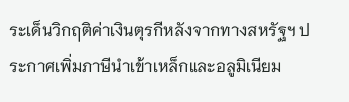ระเด็นวิกฤติค่าเงินตุรกีหลังจากทางสหรัฐฯ ประกาศเพิ่มภาษีนำเข้าเหล็กและอลูมิเนียม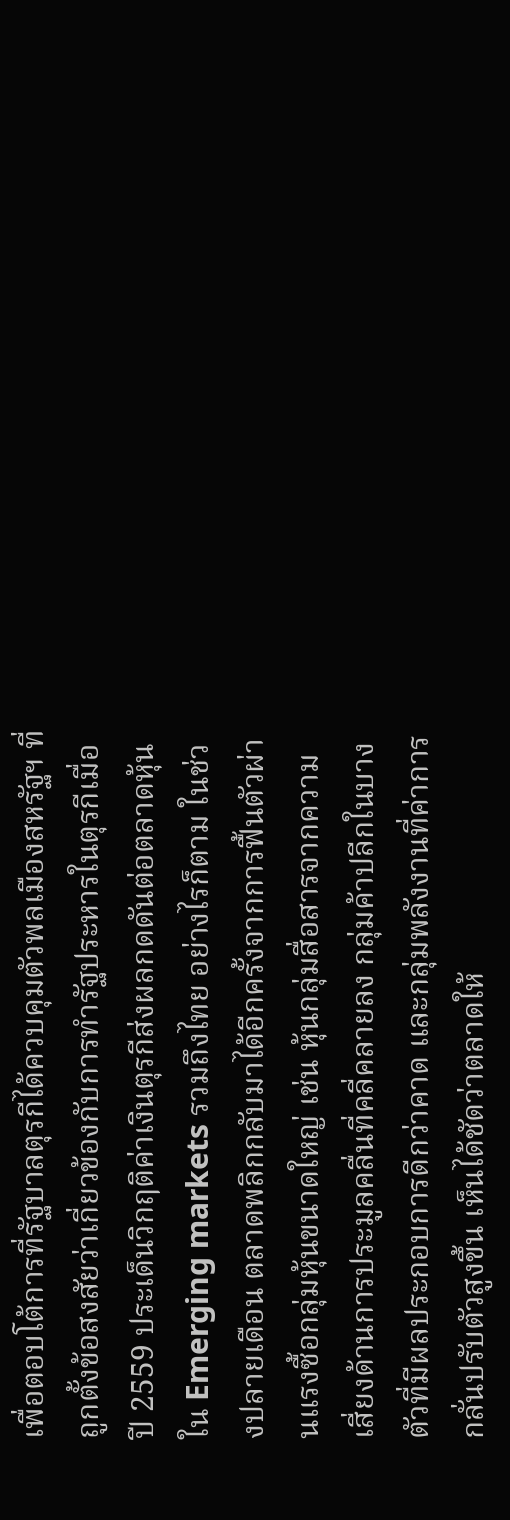เพื่อตอบโต้การที่รัฐบาลตุรกีได้ควบคุมตัวพลเมืองสหรัฐฯ ที่ถูกตั้งข้อสงสัยว่าเกี่ยวข้องกับการทำรัฐประหารในตุรกีเมื่อปี 2559 ประเด็นวิกฤติค่าเงินตุรกีส่งผลกดดันต่อตลาดหุ้นใน Emerging markets รวมถึงไทย อย่างไรก็ตาม ในช่วงปลายเดือน ตลาดพลิกกลับมาได้อีกครั้งจากการฟื้นตัวผ่านแรงซื้อกลุ่มหุ้นขนาดใหญ่ เช่น หุ้นกลุ่มสื่อสารจากความเสี่ยงด้านการประมูลคลื่นที่คลี่คลายลง กลุ่มค้าปลีกในบางตัวที่มีผลประกอบการดีกว่าคาด และกลุ่มพลังงานที่ค่าการกลั่นปรับตัวสูงขึ้น เห็นได้ชัดว่าตลาดให้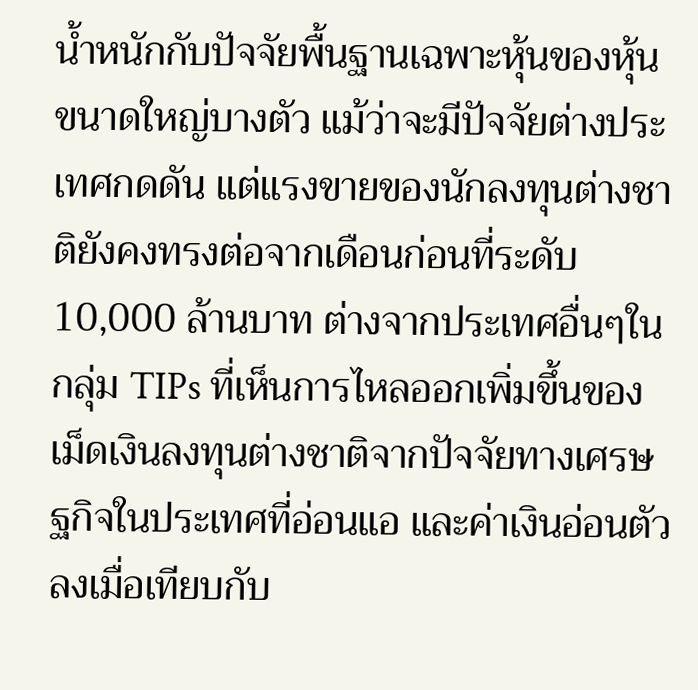น้ำหนักกับปัจจัยพื้นฐานเฉพาะหุ้นของหุ้นขนาดใหญ่บางตัว แม้ว่าจะมีปัจจัยต่างประเทศกดดัน แต่แรงขายของนักลงทุนต่างชาติยังคงทรงต่อจากเดือนก่อนที่ระดับ10,000 ล้านบาท ต่างจากประเทศอื่นๆในกลุ่ม TIPs ที่เห็นการไหลออกเพิ่มขึ้นของเม็ดเงินลงทุนต่างชาติจากปัจจัยทางเศรษฐกิจในประเทศที่อ่อนแอ และค่าเงินอ่อนตัวลงเมื่อเทียบกับ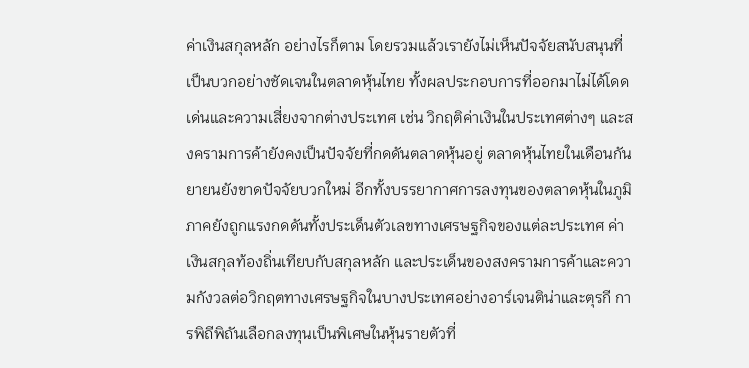ค่าเงินสกุลหลัก อย่างไรก็ตาม โดยรวมแล้วเรายังไม่เห็นปัจจัยสนับสนุนที่เป็นบวกอย่างชัดเจนในตลาดหุ้นไทย ทั้งผลประกอบการที่ออกมาไม่ได้โดดเด่นและความเสี่ยงจากต่างประเทศ เช่น วิกฤติค่าเงินในประเทศต่างๆ และสงครามการค้ายังคงเป็นปัจจัยที่กดดันตลาดหุ้นอยู่ ตลาดหุ้นไทยในเดือนกันยายนยังขาดปัจจัยบวกใหม่ อีกทั้งบรรยากาศการลงทุนของตลาดหุ้นในภูมิภาคยังถูกแรงกดดันทั้งประเด็นตัวเลขทางเศรษฐกิจของแต่ละประเทศ ค่าเงินสกุลท้องถิ่นเทียบกับสกุลหลัก และประเด็นของสงครามการค้าและความกังวลต่อวิกฤตทางเศรษฐกิจในบางประเทศอย่างอาร์เจนติน่าและตุรกี การพิถีพิถันเลือกลงทุนเป็นพิเศษในหุ้นรายตัวที่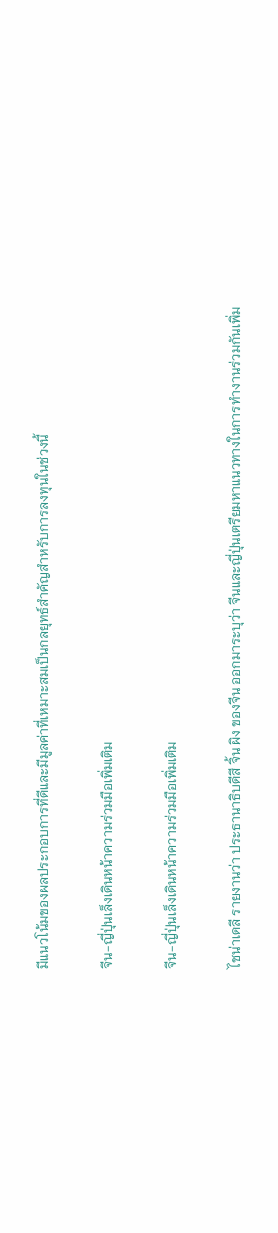มีแนวโน้มของผลประกอบการที่ดีและมีมูลค่าที่เหมาะสมเป็นกลยุทธ์สำคัญสำหรับการลงทุนในช่วงนี้

จีน-ญี่ปุ่นเล็งเดินหน้าความร่วมมือเพิ่มเติม

จีน-ญี่ปุ่นเล็งเดินหน้าความร่วมมือเพิ่มเติม

ไชน่าเดลี รายงานว่า ประธานาธิบดีสี จิ้น ผิง ของจีน ออกมาระบุว่า จีนและญี่ปุ่นเตรียมหาแนวทางในการทำงานร่วมกันเพิ่ม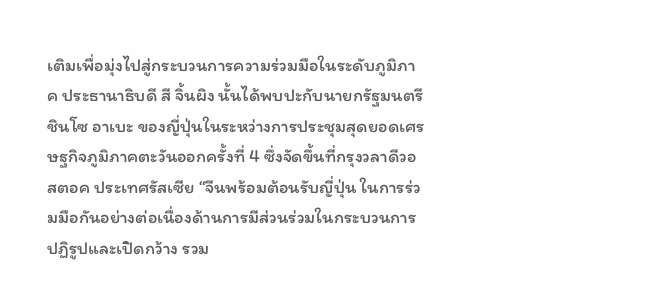เติมเพื่อมุ่งไปสู่กระบวนการความร่วมมือในระดับภูมิภาค ประธานาธิบดี สี จิ้นผิง นั้นได้พบปะกับนายกรัฐมนตรี ชินโซ อาเบะ ของญี่ปุ่นในระหว่างการประชุมสุดยอดเศรษฐกิจภูมิภาคตะวันออกครั้งที่ 4 ซึ่งจัดขึ้นที่กรุงวลาดีวอสตอค ประเทศรัสเซีย “จีนพร้อมต้อนรับญี่ปุ่น ในการร่วมมือกันอย่างต่อเนื่องด้านการมีส่วนร่วมในกระบวนการปฏิรูปและเปิดกว้าง รวม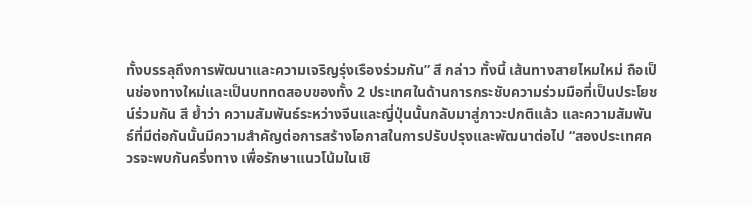ทั้งบรรลุถึงการพัฒนาและความเจริญรุ่งเรืองร่วมกัน” สี กล่าว ทั้งนี้ เส้นทางสายไหมใหม่ ถือเป็นช่องทางใหม่และเป็นบททดสอบของทั้ง 2 ประเทศในด้านการกระชับความร่วมมือที่เป็นประโยชน์ร่วมกัน สี ย้ำว่า ความสัมพันธ์ระหว่างจีนและญี่ปุ่นนั้นกลับมาสู่ภาวะปกติแล้ว และความสัมพันธ์ที่มีต่อกันนั้นมีความสำคัญต่อการสร้างโอกาสในการปรับปรุงและพัฒนาต่อไป “สองประเทศควรจะพบกันครึ่งทาง เพื่อรักษาแนวโน้มในเชิ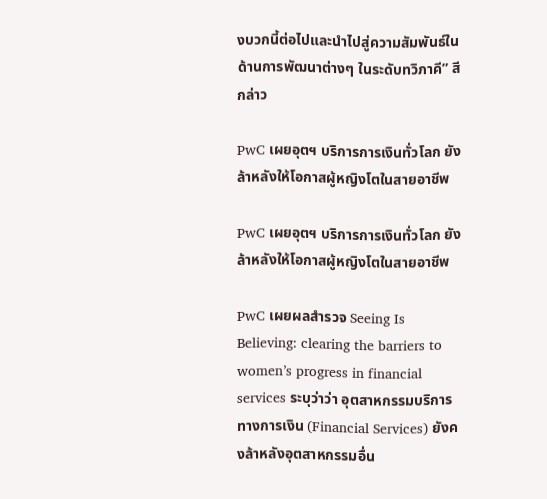งบวกนี้ต่อไปและนำไปสู่ความสัมพันธ์ในด้านการพัฒนาต่างๆ ในระดับทวิภาคี” สี กล่าว

PwC เผยอุตฯ บริการการเงินทั่วโลก ยังล้าหลังให้โอกาสผู้หญิงโตในสายอาชีพ

PwC เผยอุตฯ บริการการเงินทั่วโลก ยังล้าหลังให้โอกาสผู้หญิงโตในสายอาชีพ

PwC เผยผลสำรวจ Seeing Is Believing: clearing the barriers to women’s progress in financial services ระบุว่าว่า อุตสาหกรรมบริการทางการเงิน (Financial Services) ยังคงล้าหลังอุตสาหกรรมอื่น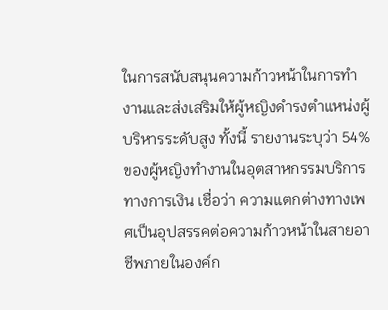ในการสนับสนุนความก้าวหน้าในการทำงานและส่งเสริมให้ผู้หญิงดำรงตำแหน่งผู้บริหารระดับสูง ทั้งนี้ รายงานระบุว่า 54% ของผู้หญิงทำงานในอุตสาหกรรมบริการทางการเงิน เชื่อว่า ความแตกต่างทางเพศเป็นอุปสรรคต่อความก้าวหน้าในสายอาชีพภายในองค์ก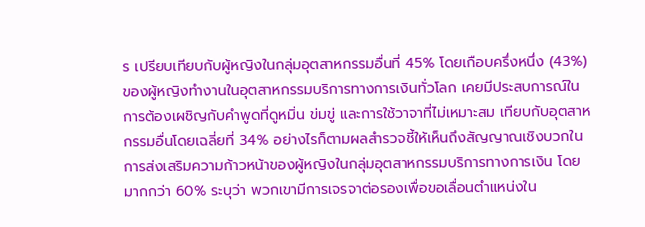ร เปรียบเทียบกับผู้หญิงในกลุ่มอุตสาหกรรมอื่นที่ 45% โดยเกือบครึ่งหนึ่ง (43%) ของผู้หญิงทำงานในอุตสาหกรรมบริการทางการเงินทั่วโลก เคยมีประสบการณ์ในการต้องเผชิญกับคำพูดที่ดูหมิ่น ข่มขู่ และการใช้วาจาที่ไม่เหมาะสม เทียบกับอุตสาหกรรมอื่นโดยเฉลี่ยที่ 34% อย่างไรก็ตามผลสำรวจชี้ให้เห็นถึงสัญญาณเชิงบวกในการส่งเสริมความก้าวหน้าของผู้หญิงในกลุ่มอุตสาหกรรมบริการทางการเงิน โดยมากกว่า 60% ระบุว่า พวกเขามีการเจรจาต่อรองเพื่อขอเลื่อนตำแหน่งใน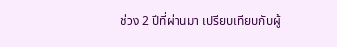ช่วง 2 ปีที่ผ่านมา เปรียบเทียบกับผู้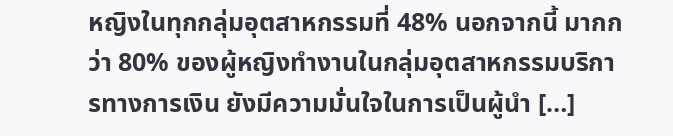หญิงในทุกกลุ่มอุตสาหกรรมที่ 48% นอกจากนี้ มากกว่า 80% ของผู้หญิงทำงานในกลุ่มอุตสาหกรรมบริการทางการเงิน ยังมีความมั่นใจในการเป็นผู้นำ […]